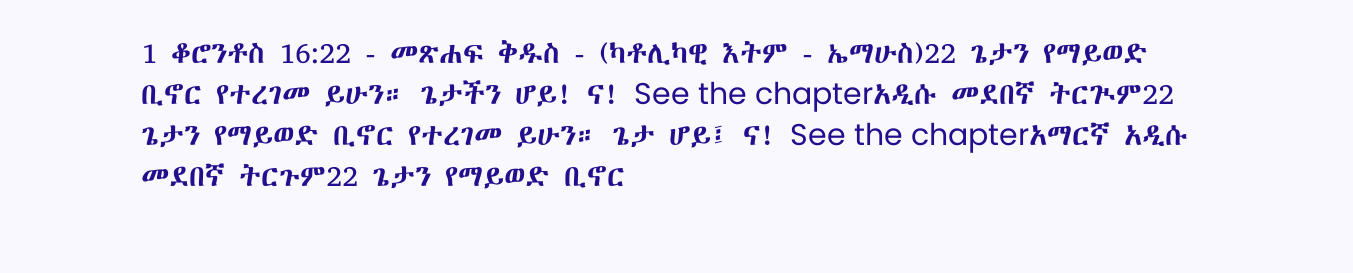1 ቆሮንቶስ 16:22 - መጽሐፍ ቅዱስ - (ካቶሊካዊ እትም - ኤማሁስ)22 ጌታን የማይወድ ቢኖር የተረገመ ይሁን። ጌታችን ሆይ! ና! See the chapterአዲሱ መደበኛ ትርጒም22 ጌታን የማይወድ ቢኖር የተረገመ ይሁን። ጌታ ሆይ፤ ና! See the chapterአማርኛ አዲሱ መደበኛ ትርጉም22 ጌታን የማይወድ ቢኖር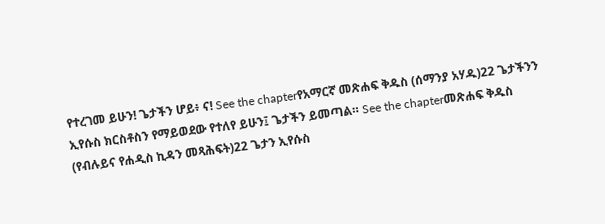የተረገመ ይሁን! ጌታችን ሆይ፥ ና! See the chapterየአማርኛ መጽሐፍ ቅዱስ (ሰማንያ አሃዱ)22 ጌታችንን ኢየሱስ ክርስቶስን የማይወደው የተለየ ይሁን፤ ጌታችን ይመጣል። See the chapterመጽሐፍ ቅዱስ (የብሉይና የሐዲስ ኪዳን መጻሕፍት)22 ጌታን ኢየሱስ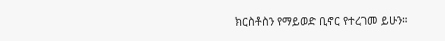ክርስቶስን የማይወድ ቢኖር የተረገመ ይሁን።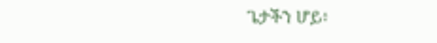ጌታችን ሆይ፥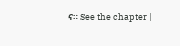ና። See the chapter |